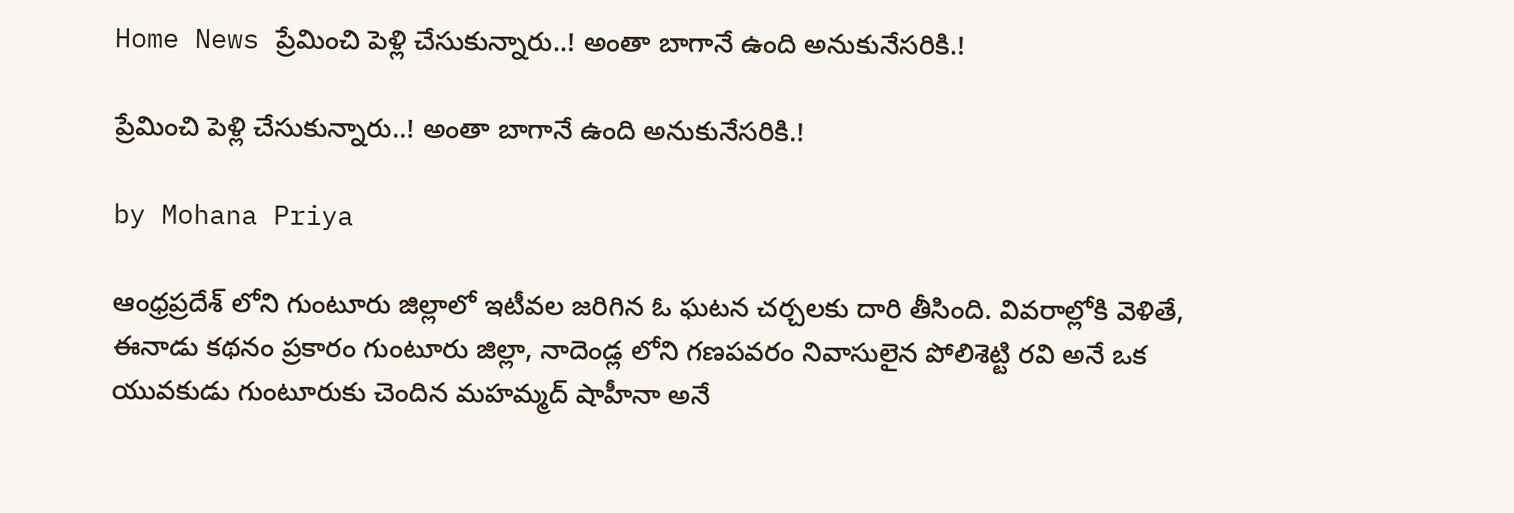Home News ప్రేమించి పెళ్లి చేసుకున్నారు..! అంతా బాగానే ఉంది అనుకునేసరికి.!

ప్రేమించి పెళ్లి చేసుకున్నారు..! అంతా బాగానే ఉంది అనుకునేసరికి.!

by Mohana Priya

ఆంధ్రప్రదేశ్ లోని గుంటూరు జిల్లాలో ఇటీవల జరిగిన ఓ ఘటన చర్చలకు దారి తీసింది. వివరాల్లోకి వెళితే, ఈనాడు కథనం ప్రకారం గుంటూరు జిల్లా, నాదెండ్ల లోని గణపవరం నివాసులైన పోలిశెట్టి రవి అనే ఒక యువకుడు గుంటూరుకు చెందిన మహమ్మద్ షాహీనా అనే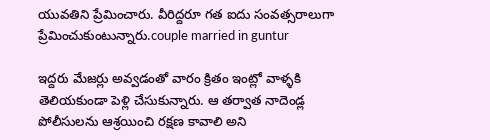యువతిని ప్రేమించారు. వీరిద్దరూ గత ఐదు సంవత్సరాలుగా ప్రేమించుకుంటున్నారు.couple married in guntur

ఇద్దరు మేజర్లు అవ్వడంతో వారం క్రితం ఇంట్లో వాళ్ళకి తెలియకుండా పెళ్లి చేసుకున్నారు. ఆ తర్వాత నాదెండ్ల పోలీసులను ఆశ్రయించి రక్షణ కావాలి అని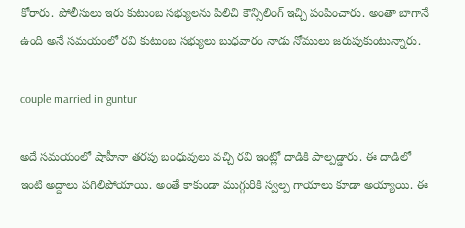కోరారు. పోలీసులు ఇరు కుటుంబ సభ్యులను పిలిచి కౌన్సిలింగ్ ఇచ్చి పంపించారు. అంతా బాగానే ఉంది అనే సమయంలో రవి కుటుంబ సభ్యులు బుధవారం నాడు నోములు జరుపుకుంటున్నారు.

couple married in guntur

అదే సమయంలో షాహీనా తరపు బంధువులు వచ్చి రవి ఇంట్లో దాడికి పాల్పడ్డారు. ఈ దాడిలో ఇంటి అద్దాలు పగిలిపోయాయి. అంతే కాకుండా ముగ్గురికి స్వల్ప గాయాలు కూడా అయ్యాయి. ఈ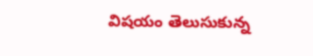విషయం తెలుసుకున్న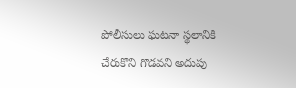పోలీసులు ఘటనా స్థలానికి చేరుకొని గొడవని అదుపు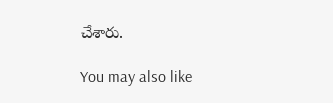చేశారు.

You may also like